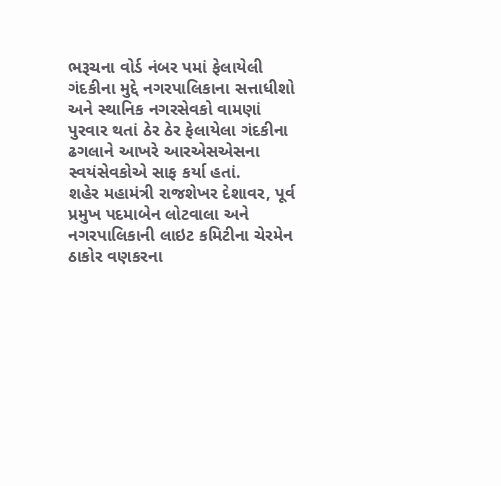ભરૂચના વોર્ડ નંબર પમાં ફેલાયેલી ગંદકીના મુદ્દે નગરપાલિકાના સત્તાધીશો અને સ્થાનિક નગરસેવકો વામણાં પુરવાર થતાં ઠેર ઠેર ફેલાયેલા ગંદકીના ઢગલાને આખરે આરએસએસના સ્વયંસેવકોએ સાફ કર્યા હતાં.
શહેર મહામંત્રી રાજશેખર દેશાવર, પૂર્વ પ્રમુખ પદમાબેન લોટવાલા અને નગરપાલિકાની લાઇટ કમિટીના ચેરમેન ઠાકોર વણકરના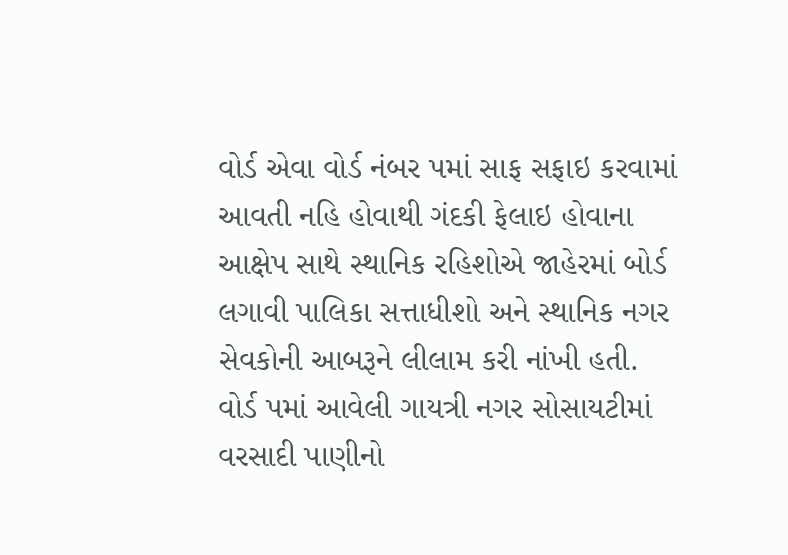વોર્ડ એવા વોર્ડ નંબર પમાં સાફ સફાઇ કરવામાં આવતી નહિ હોવાથી ગંદકી ફેલાઇ હોવાના આક્ષેપ સાથે સ્થાનિક રહિશોએ જાહેરમાં બોર્ડ લગાવી પાલિકા સત્તાધીશો અને સ્થાનિક નગર સેવકોની આબરૂને લીલામ કરી નાંખી હતી.
વોર્ડ પમાં આવેલી ગાયત્રી નગર સોસાયટીમાં વરસાદી પાણીનો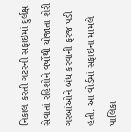નિકાલ કરતી ગટરની સફાઇમાં દુર્લક્ષ સેવાતાં રહિશોને વર્ષોથી યોજાતા શેરી ગરબાંઓને બંધ કરવાની ફરજ પડી હતી. આ વોર્ડમાં સફાઇના મામલે પાલિકા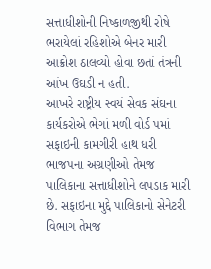સત્તાધીશોની નિષ્કાળજીથી રોષે ભરાયેલાં રહિશોએ બેનર મારી આક્રોશ ઠાલવ્યો હોવા છતાં તંત્રની આંખ ઉઘડી ન હતી.
આખરે રાષ્ટ્રીય સ્વયં સેવક સંઘના કાર્યકરોએ ભેગાં મળી વોર્ડ પમાં સફાઇની કામગીરી હાથ ધરી ભાજપના અગ્રણીઓ તેમજ પાલિકાના સત્તાધીશોને લપડાક મારી છે. સફાઇના મુદ્દે પાલિકાનો સેનેટરી વિભાગ તેમજ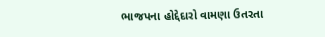ભાજપના હોદ્દેદારો વામણા ઉતરતા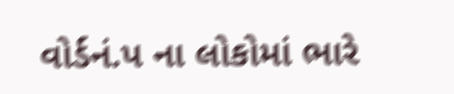વોર્ડનં.પ ના લોકોમાં ભારે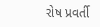રોષ પ્રવર્તી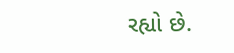રહ્યો છે.